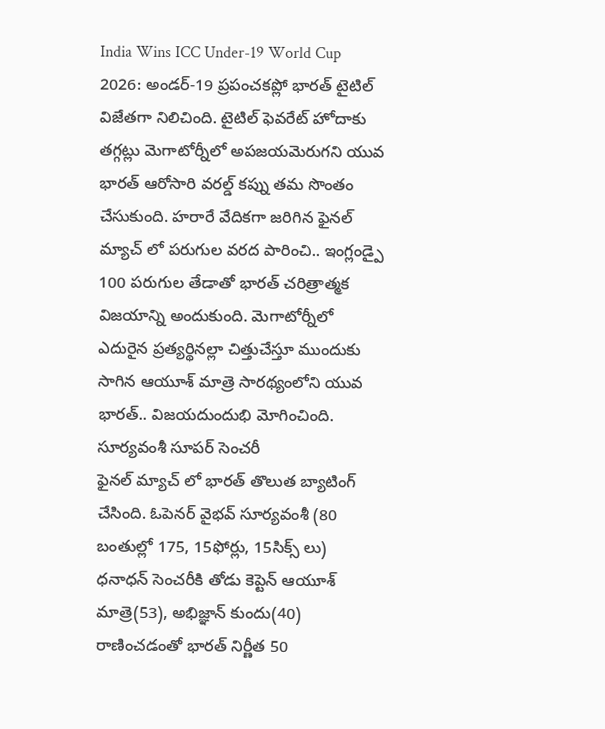India Wins ICC Under-19 World Cup 2026: అండర్-19 ప్రపంచకప్లో భారత్ టైటిల్ విజేతగా నిలిచింది. టైటిల్ ఫెవరేట్ హోదాకు తగ్గట్లు మెగాటోర్నీలో అపజయమెరుగని యువ భారత్ ఆరోసారి వరల్డ్ కప్ను తమ సొంతం చేసుకుంది. హరారే వేదికగా జరిగిన ఫైనల్ మ్యాచ్ లో పరుగుల వరద పారించి.. ఇంగ్లండ్పై 100 పరుగుల తేడాతో భారత్ చరిత్రాత్మక విజయాన్ని అందుకుంది. మెగాటోర్నీలో ఎదురైన ప్రత్యర్థినల్లా చిత్తుచేస్తూ ముందుకు సాగిన ఆయూశ్ మాత్రె సారథ్యంలోని యువ భారత్.. విజయదుందుభి మోగించింది.
సూర్యవంశీ సూపర్ సెంచరీ
ఫైనల్ మ్యాచ్ లో భారత్ తొలుత బ్యాటింగ్ చేసింది. ఓపెనర్ వైభవ్ సూర్యవంశీ (80 బంతుల్లో 175, 15ఫోర్లు, 15సిక్స్ లు) ధనాధన్ సెంచరీకి తోడు కెప్టెన్ ఆయూశ్ మాత్రె(53), అభిజ్ఞాన్ కుందు(40) రాణించడంతో భారత్ నిర్ణీత 50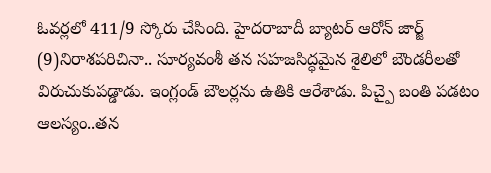ఓవర్లలో 411/9 స్కోరు చేసింది. హైదరాబాదీ బ్యాటర్ ఆరోన్ జార్జ్ (9)నిరాశపరిచినా.. సూర్యవంశీ తన సహజసిద్ధమైన శైలిలో బౌండరీలతో విరుచుకుపడ్డాడు. ఇంగ్లండ్ బౌలర్లను ఉతికి ఆరేశాడు. పిచ్పై బంతి పడటం ఆలస్యం..తన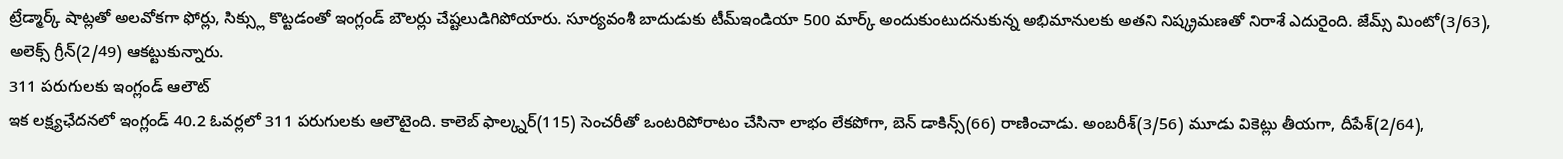ట్రేడ్మార్క్ షాట్లతో అలవోకగా ఫోర్లు, సిక్స్లు కొట్టడంతో ఇంగ్లండ్ బౌలర్లు చేష్టలుడిగిపోయారు. సూర్యవంశీ బాదుడుకు టీమ్ఇండియా 500 మార్క్ అందుకుంటుదనుకున్న అభిమానులకు అతని నిష్క్రమణతో నిరాశే ఎదురైంది. జేమ్స్ మింటో(3/63), అలెక్స్ గ్రీన్(2/49) ఆకట్టుకున్నారు.
311 పరుగులకు ఇంగ్లండ్ ఆలౌట్
ఇక లక్ష్యఛేదనలో ఇంగ్లండ్ 40.2 ఓవర్లలో 311 పరుగులకు ఆలౌటైంది. కాలెబ్ ఫాల్క్నర్(115) సెంచరీతో ఒంటరిపోరాటం చేసినా లాభం లేకపోగా, బెన్ డాకిన్స్(66) రాణించాడు. అంబరీశ్(3/56) మూడు వికెట్లు తీయగా, దీపేశ్(2/64),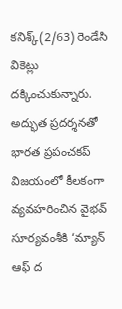కనిశ్క్(2/63) రెండేసి వికెట్లు దక్కించుకున్నారు. అద్భుత ప్రదర్శనతో భారత ప్రపంచకప్ విజయంలో కీలకంగా వ్యవహరించిన వైభవ్ సూర్యవంశీకి ‘మ్యాన్ ఆఫ్ ద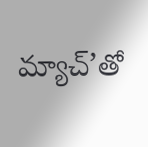మ్యాచ్’తో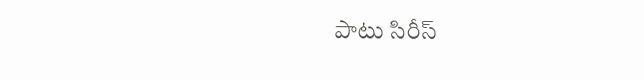పాటు సిరీస్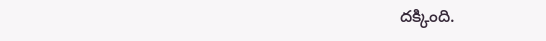దక్కింది.